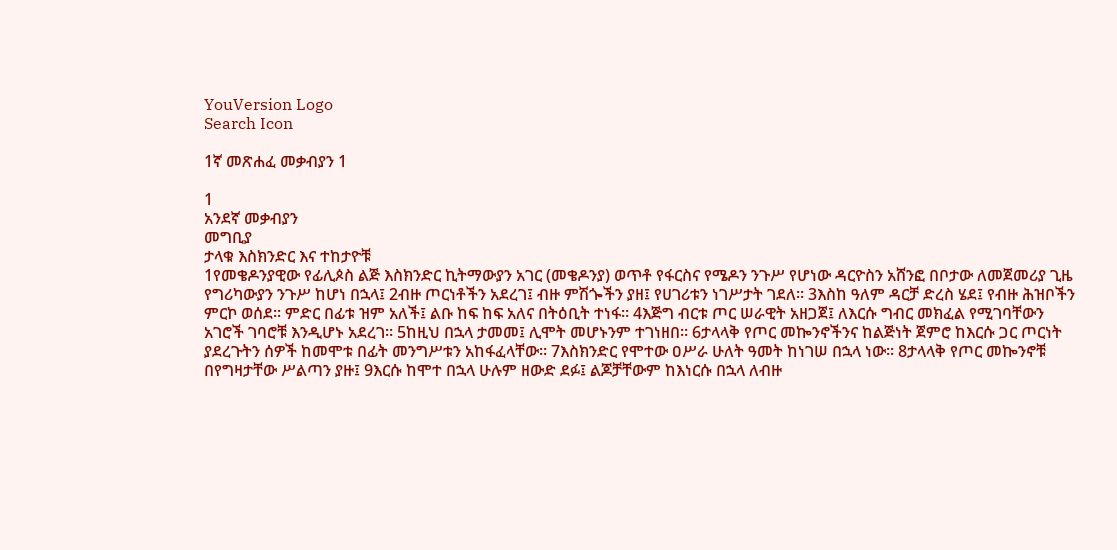YouVersion Logo
Search Icon

1ኛ መጽሐፈ መቃብያን 1

1
አንደኛ መቃብያን
መግቢያ
ታላቁ እስክንድር እና ተከታዮቹ
1የመቄዶንያዊው የፊሊጶስ ልጅ እስክንድር ኪትማውያን አገር (መቄዶንያ) ወጥቶ የፋርስና የሜዶን ንጉሥ የሆነው ዳርዮስን አሸንፎ በቦታው ለመጀመሪያ ጊዜ የግሪካውያን ንጉሥ ከሆነ በኋላ፤ 2ብዙ ጦርነቶችን አደረገ፤ ብዙ ምሽጐችን ያዘ፤ የሀገሪቱን ነገሥታት ገደለ። 3እስከ ዓለም ዳርቻ ድረስ ሄደ፤ የብዙ ሕዝቦችን ምርኮ ወሰደ። ምድር በፊቱ ዝም አለች፤ ልቡ ከፍ ከፍ አለና በትዕቢት ተነፋ። 4እጅግ ብርቱ ጦር ሠራዊት አዘጋጀ፤ ለእርሱ ግብር መክፈል የሚገባቸውን አገሮች ገባሮቹ እንዲሆኑ አደረገ። 5ከዚህ በኋላ ታመመ፤ ሊሞት መሆኑንም ተገነዘበ። 6ታላላቅ የጦር መኰንኖችንና ከልጅነት ጀምሮ ከእርሱ ጋር ጦርነት ያደረጉትን ሰዎች ከመሞቱ በፊት መንግሥቱን አከፋፈላቸው። 7እስክንድር የሞተው ዐሥራ ሁለት ዓመት ከነገሠ በኋላ ነው። 8ታላላቅ የጦር መኰንኖቹ በየግዛታቸው ሥልጣን ያዙ፤ 9እርሱ ከሞተ በኋላ ሁሉም ዘውድ ደፉ፤ ልጆቻቸውም ከእነርሱ በኋላ ለብዙ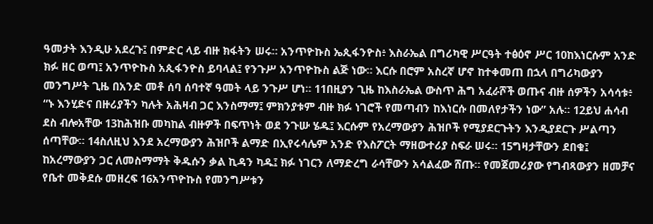ዓመታት እንዲሁ አደረጉ፤ በምድር ላይ ብዙ ክፋትን ሠሩ። አንጥዮኩስ ኤጲፋንዮስ፥ እስራኤል በግሪካዊ ሥርዓት ተፅዕኖ ሥር 10ከእነርሱም አንድ ክፉ ዘር ወጣ፤ አንጥዮኩስ አጲፋንዮስ ይባላል፤ የንጉሥ አንጥዮኩስ ልጅ ነው። እርሱ በሮም አስረኛ ሆኖ ከተቀመጠ በኋላ በግሪካውያን መንግሥት ጊዜ በአንድ መቶ ሰባ ሰባተኛ ዓመት ላይ ንጉሥ ሆነ። 11በዚያን ጊዜ ከእስራኤል ውስጥ ሕግ አፈራሾች ወጡና ብዙ ሰዎችን አሳሳቱ፥ “ኑ እንሂድና በዙሪያችን ካሉት አሕዛብ ጋር እንስማማ፤ ምክንያቱም ብዙ ክፉ ነገሮች የመጣብን ከእነርሱ በመለየታችን ነው” አሉ። 12ይህ ሐሳብ ደስ ብሎአቸው 13ከሕዝቡ መካከል ብዙዎች በፍጥነት ወደ ንጉሡ ሄዱ፤ እርሱም የአረማውያን ሕዝቦች የሚያደርጉትን እንዲያደርጉ ሥልጣን ሰጣቸው። 14ስለዚህ እንደ አረማውያን ሕዝቦች ልማድ በኢየሩሳሌም አንድ የእስፖርት ማዘውተሪያ ስፍራ ሠሩ። 15ግዛታቸውን ደበቁ፤ ከአረማውያን ጋር ለመስማማት ቅዱሱን ቃል ኪዳን ካዱ፤ ክፉ ነገርን ለማድረግ ራሳቸውን አሳልፈው ሸጡ። የመጀመሪያው የግብጻውያን ዘመቻና የቤተ መቅደሱ መዘረፍ 16አንጥዮኩስ የመንግሥቱን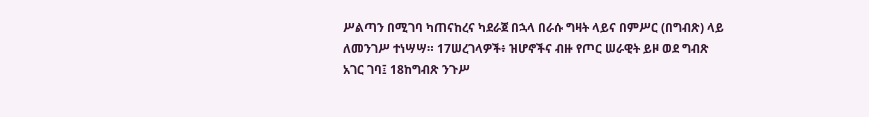ሥልጣን በሚገባ ካጠናከረና ካደራጀ በኋላ በራሱ ግዛት ላይና በምሥር (በግብጽ) ላይ ለመንገሥ ተነሣሣ። 17ሠረገላዎች፥ ዝሆኖችና ብዙ የጦር ሠራዊት ይዞ ወደ ግብጽ አገር ገባ፤ 18ከግብጽ ንጉሥ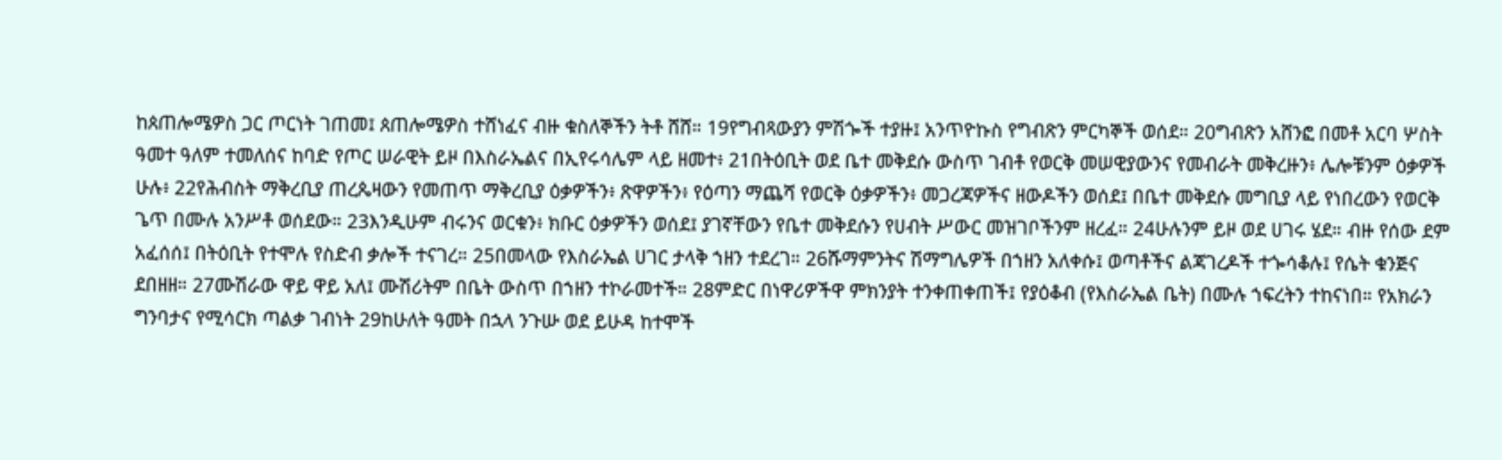ከጰጠሎሜዎስ ጋር ጦርነት ገጠመ፤ ጰጠሎሜዎስ ተሸነፈና ብዙ ቁስለኞችን ትቶ ሸሸ። 19የግብጻውያን ምሽጐች ተያዙ፤ አንጥዮኩስ የግብጽን ምርካኞች ወሰደ። 20ግብጽን አሸንፎ በመቶ አርባ ሦስት ዓመተ ዓለም ተመለሰና ከባድ የጦር ሠራዊት ይዞ በእስራኤልና በኢየሩሳሌም ላይ ዘመተ፥ 21በትዕቢት ወደ ቤተ መቅደሱ ውስጥ ገብቶ የወርቅ መሠዊያውንና የመብራት መቅረዙን፥ ሌሎቹንም ዕቃዎች ሁሉ፥ 22የሕብስት ማቅረቢያ ጠረጴዛውን የመጠጥ ማቅረቢያ ዕቃዎችን፥ ጽዋዎችን፥ የዕጣን ማጨሻ የወርቅ ዕቃዎችን፥ መጋረጃዎችና ዘውዶችን ወሰደ፤ በቤተ መቅደሱ መግቢያ ላይ የነበረውን የወርቅ ጌጥ በሙሉ አንሥቶ ወሰደው። 23እንዲሁም ብሩንና ወርቁን፥ ክቡር ዕቃዎችን ወሰደ፤ ያገኛቸውን የቤተ መቅደሱን የሀብት ሥውር መዝገቦችንም ዘረፈ። 24ሁሉንም ይዞ ወደ ሀገሩ ሄደ። ብዙ የሰው ደም አፈሰሰ፤ በትዕቢት የተሞሉ የስድብ ቃሎች ተናገረ። 25በመላው የእስራኤል ሀገር ታላቅ ኀዘን ተደረገ። 26ሹማምንትና ሽማግሌዎች በኀዘን አለቀሱ፤ ወጣቶችና ልጃገረዶች ተጐሳቆሉ፤ የሴት ቁንጅና ደበዘዘ። 27ሙሽራው ዋይ ዋይ አለ፤ ሙሽሪትም በቤት ውስጥ በኀዘን ተኮራመተች። 28ምድር በነዋሪዎችዋ ምክንያት ተንቀጠቀጠች፤ የያዕቆብ (የእስራኤል ቤት) በሙሉ ኀፍረትን ተከናነበ። የአክራን ግንባታና የሚሳርክ ጣልቃ ገብነት 29ከሁለት ዓመት በኋላ ንጉሡ ወደ ይሁዳ ከተሞች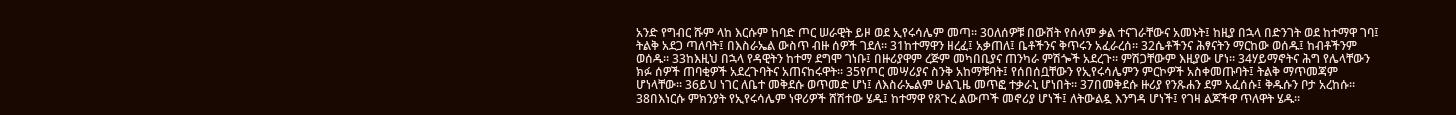አንድ የግብር ሹም ላከ እርሱም ከባድ ጦር ሠራዊት ይዞ ወደ ኢየሩሳሌም መጣ። 30ለሰዎቹ በውሸት የሰላም ቃል ተናገራቸውና አመኑት፤ ከዚያ በኋላ በድንገት ወደ ከተማዋ ገባ፤ ትልቅ አደጋ ጣለባት፤ በእስራኤል ውስጥ ብዙ ሰዎች ገደለ። 31ከተማዋን ዘረፈ፤ አቃጠለ፤ ቤቶችንና ቅጥሩን አፈራረሰ። 32ሴቶችንና ሕፃናትን ማርከው ወሰዱ፤ ከብቶችንም ወሰዱ። 33ከእዚህ በኋላ የዳዊትን ከተማ ደግሞ ገነቡ፤ በዙሪያዋም ረጅም መካበቢያና ጠንካራ ምሽጐች አደረጉ። ምሽጋቸውም እዚያው ሆነ። 34ሃይማኖትና ሕግ የሌላቸውን ክፉ ሰዎች ጠባቂዎች አደረጉባትና አጠናከሩዋት። 35የጦር መሣሪያና ስንቅ አከማቹባት፤ የሰበሰቧቸውን የኢየሩሳሌምን ምርኮዎች አስቀመጡባት፤ ትልቅ ማጥመጃም ሆነላቸው። 36ይህ ነገር ለቤተ መቅደሱ ወጥመድ ሆነ፤ ለእስራኤልም ሁልጊዜ መጥፎ ተቃራኒ ሆነበት። 37በመቅደሱ ዙሪያ የንጹሐን ደም አፈሰሱ፤ ቅዱሱን ቦታ አረከሱ። 38በእነርሱ ምክንያት የኢየሩሳሌም ነዋሪዎች ሸሽተው ሄዱ፤ ከተማዋ የጸጉረ ልውጦች መኖሪያ ሆነች፤ ለትውልዷ እንግዳ ሆነች፤ የገዛ ልጆችዋ ጥለዋት ሄዱ።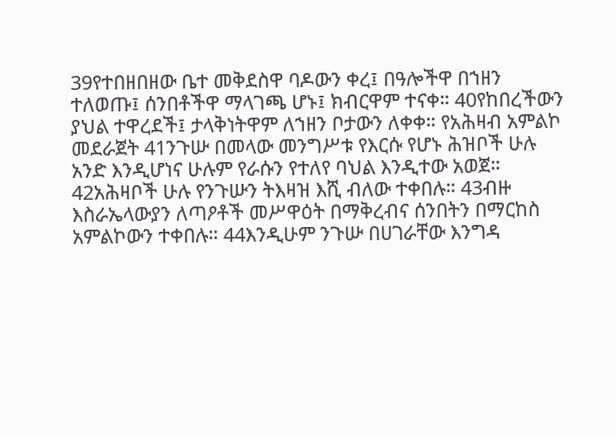39የተበዘበዘው ቤተ መቅደስዋ ባዶውን ቀረ፤ በዓሎችዋ በኀዘን ተለወጡ፤ ሰንበቶችዋ ማላገጫ ሆኑ፤ ክብርዋም ተናቀ። 40የከበረችውን ያህል ተዋረደች፤ ታላቅነትዋም ለኀዘን ቦታውን ለቀቀ። የአሕዛብ አምልኮ መደራጀት 41ንጉሡ በመላው መንግሥቱ የእርሱ የሆኑ ሕዝቦች ሁሉ አንድ እንዲሆነና ሁሉም የራሱን የተለየ ባህል እንዲተው አወጀ። 42አሕዛቦች ሁሉ የንጉሡን ትእዛዝ እሺ ብለው ተቀበሉ። 43ብዙ እስራኤላውያን ለጣዖቶች መሥዋዕት በማቅረብና ሰንበትን በማርከስ አምልኮውን ተቀበሉ። 44እንዲሁም ንጉሡ በሀገራቸው እንግዳ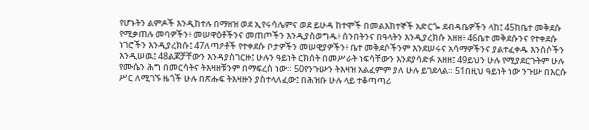የሆኑትን ልምዶች እንዲከተሉ በማዘዝ ወደ ኢየሩሳሌምና ወደ ይሁዳ ከተሞች በመልእክተኞች አድርጐ ደብዳቤዎችን ላከ፤ 45ከቤተ መቅደሱ የሚቃጠሉ መባዎችን፥ መሠዋዕቶችንና መጠጦችን እንዲያስወግዱ፥ ሰንበትንና በዓላትን እንዲያረክሱ አዘዘ፥ 46ቤተ መቅደሱንና የተቀደሱ ነገሮችን እንዲያረክሱ፤ 47ለጣዖቶች የተቀደሱ ቦታዎችን መሠዊያዎችን፥ ቤተ መቅደሶችንም እንደሠሩና አሳማዎችንና ያልተፈቀዱ እንስሶችን እንዲሠዉ፤ 48ልጆቻቸውን እንዳያስገርዙ፤ ሁሉን ዓይነት ርክሰት በመሥራት ነፍሳቸውን እንደያሳድፉ አዘዘ፤ 49ይህን ሁሉ የሚያደርጉትም ሁሉ የሙሴን ሕግ በመርሳትና ትእዛዘቹንም በማፍረስ ነው። 50የንጉሡን ትእዛዝ አልፈምም ያለ ሁሉ ይገደላል። 51በዚህ ዓይነት ነው ንጉሡ በእርሱ ሥር ለሚገኙ ዜጎች ሁሉ በጽሑፍ ትእዛዙን ያስተላለፈው፤ በሕዝቡ ሁሉ ላይ ተቆጣጣሪ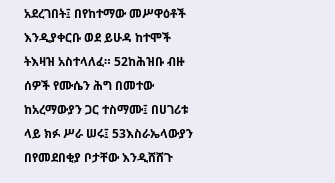አደረገበት፤ በየከተማው መሥዋዕቶች እንዲያቀርቡ ወደ ይሁዳ ከተሞች ትእዛዝ አስተላለፈ። 52ከሕዝቡ ብዙ ሰዎች የሙሴን ሕግ በመተው ከአረማውያን ጋር ተስማሙ፤ በሀገሪቱ ላይ ክፉ ሥራ ሠሩ፤ 53እስራኤላውያን በየመደበቂያ ቦታቸው እንዲሸሸጉ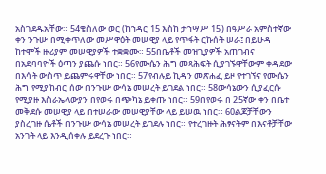አስገደዱአቸው። 54ቄስለው ወር (ከኀዳር 15 እስከ ታኀሣሥ 15) በዓሥራ አምስተኛው ቀን ንጉሡ በሚቀጥለው መሥዋዕት መሠዊያ ላይ የጥፋት ርኩሰት ሠራ፤ በይሁዳ ከተሞች ዙሪያም መሠዊያዎች ተቋቋሙ። 55በቤቶች መዝጊያዎች አጠገብና በአደባባዮች ዕጣን ያጨሱ ነበር። 56የሙሴን ሕግ መጻሕፍት ሲያገኙዋቸውም ቀዳደው በእሳት ውስጥ ይጨምሩዋቸው ነበር። 57የብሉይ ኪዳን መጽሐፈ ይዞ የተገኘና የሙሴን ሕግ የሚያከብር ሰው በንጉሡ ውሳኔ መሠረት ይገደል ነበር። 58ውሳኔውን ሲያፈርሱ የሚያዙ እስራኤላውያን በየወሩ በጭካኔ ይቀጡ ነበር። 59በየወሩ በ 25ኛው ቀን በቤተ መቅደሱ መሠዊያ ላይ በተሠራው መሠዊያቸው ላይ ይሠዉ ነበር። 60ልጆቻቸውን ያስረገዙ ሴቶች በንጉሡ ውሳኔ መሠረት ይገደሉ ነበር። የተረገዙት ሕፃናትም በእናቶቻቸው አንገት ላይ እንዲሰቀሉ ይደረጉ ነበር።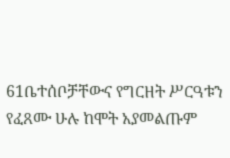61ቤተሰቦቻቸውና የግርዘት ሥርዓቱን የፈጸሙ ሁሉ ከሞት አያመልጡም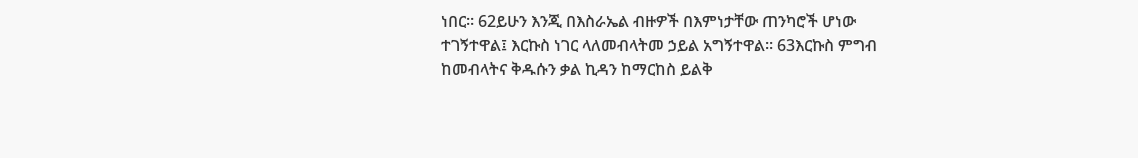ነበር። 62ይሁን እንጂ በእስራኤል ብዙዎች በእምነታቸው ጠንካሮች ሆነው ተገኝተዋል፤ እርኩስ ነገር ላለመብላትመ ኃይል አግኝተዋል። 63እርኩስ ምግብ ከመብላትና ቅዱሱን ቃል ኪዳን ከማርከስ ይልቅ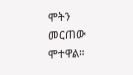ሞትን መርጠው ሞተዋል።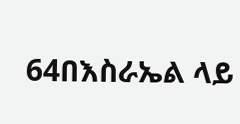64በእስራኤል ላይ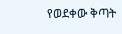የወደቀው ቅጣት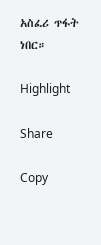አስፈሪ ጥፋት ነበር።

Highlight

Share

Copy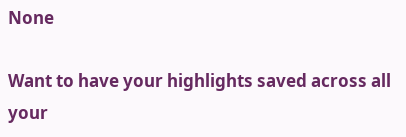None

Want to have your highlights saved across all your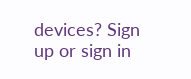devices? Sign up or sign in